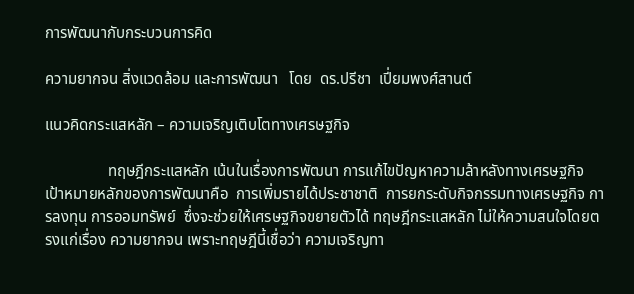การพัฒนากับกระบวนการคิด

ความยากจน สิ่งแวดล้อม และการพัฒนา   โดย  ดร.ปรีชา  เปี่ยมพงศ์สานต์

แนวคิดกระแสหลัก – ความเจริญเติบโตทางเศรษฐกิจ

                ทฤษฎีกระแสหลัก เน้นในเรื่องการพัฒนา การแก้ไขปัญหาความล้าหลังทางเศรษฐกิจ เป้าหมายหลักของการพัฒนาคือ  การเพิ่มรายได้ประชาชาติ  การยกระดับกิจกรรมทางเศรษฐกิจ การลงทุน การออมทรัพย์  ซึ่งจะช่วยให้เศรษฐกิจขยายตัวได้ ทฤษฎีกระแสหลัก ไม่ให้ความสนใจโดยตรงแก่เรื่อง ความยากจน เพราะทฤษฎีนี้เชื่อว่า ความเจริญทา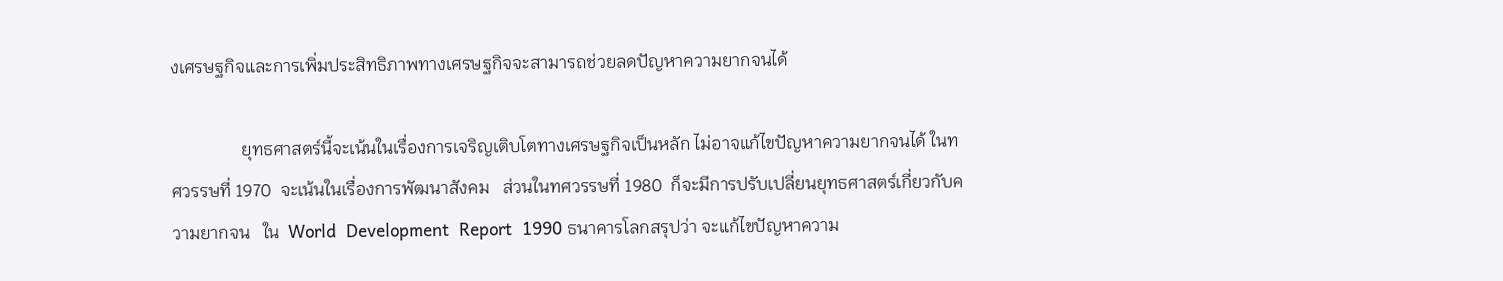งเศรษฐกิจและการเพิ่มประสิทธิภาพทางเศรษฐกิจจะสามารถช่วยลดปัญหาความยากจนได้

                ยุทธศาสตร์นี้จะเน้นในเรื่องการเจริญเติบโตทางเศรษฐกิจเป็นหลัก ไม่อาจแก้ไขปัญหาความยากจนได้ ในทศวรรษที่ 1970  จะเน้นในเรื่องการพัฒนาสังคม   ส่วนในทศวรรษที่ 1980  ก็จะมีการปรับเปลี่ยนยุทธศาสตร์เกี่ยวกับความยากจน   ใน  World  Development  Report  1990 ธนาคารโลกสรุปว่า จะแก้ไขปัญหาความ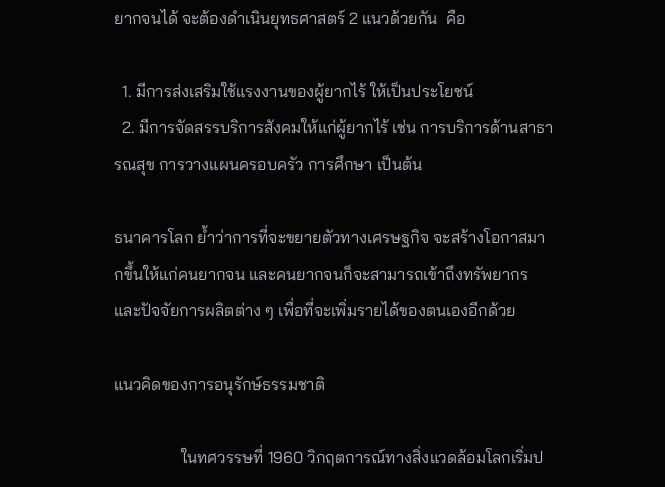ยากจนได้ จะต้องดำเนินยุทธศาสตร์ 2 แนวด้วยกัน  คือ

  1. มีการส่งเสริมใช้แรงงานของผู้ยากไร้ ให้เป็นประโยชน์
  2. มีการจัดสรรบริการสังคมให้แก่ผู้ยากไร้ เช่น การบริการด้านสาธารณสุข การวางแผนครอบครัว การศึกษา เป็นต้น

ธนาคารโลก ย้ำว่าการที่จะขยายตัวทางเศรษฐกิจ จะสร้างโอกาสมากขึ้นให้แก่คนยากจน และคนยากจนก็จะสามารถเข้าถึงทรัพยากร และปัจจัยการผลิตต่าง ๆ เพื่อที่จะเพิ่มรายได้ของตนเองอีกด้วย

แนวคิดของการอนุรักษ์ธรรมชาติ

                ในทศวรรษที่ 1960 วิกฤตการณ์ทางสิ่งแวดล้อมโลกเริ่มป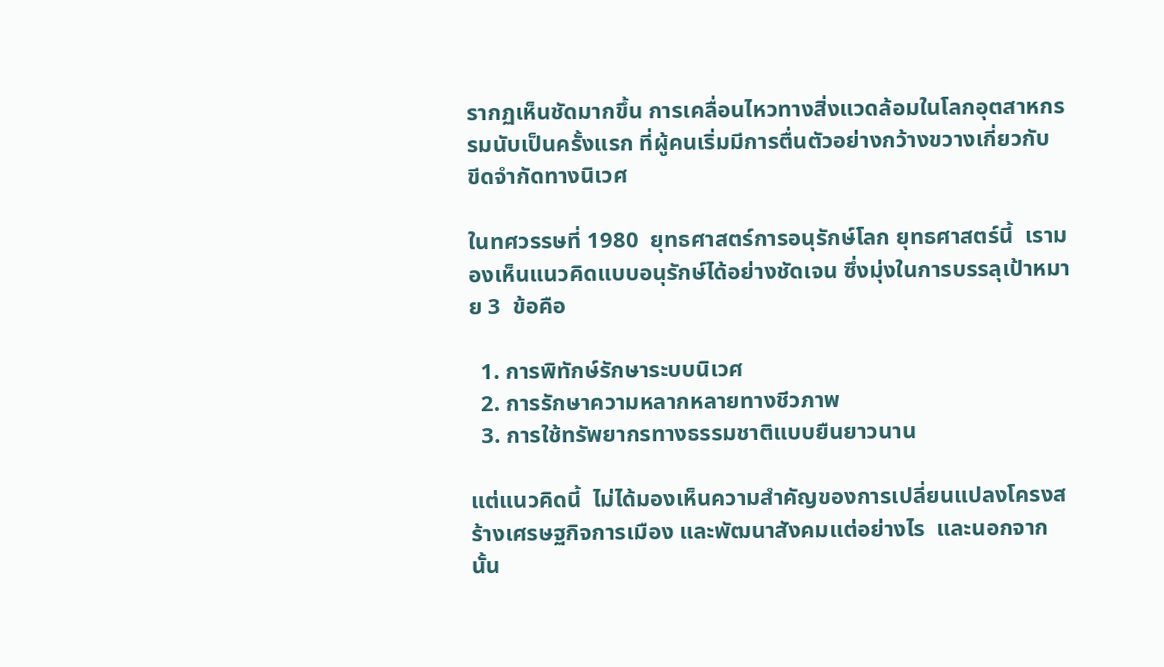รากฏเห็นชัดมากขึ้น การเคลื่อนไหวทางสิ่งแวดล้อมในโลกอุตสาหกรรมนับเป็นครั้งแรก ที่ผู้คนเริ่มมีการตื่นตัวอย่างกว้างขวางเกี่ยวกับ   ขีดจำกัดทางนิเวศ

ในทศวรรษที่ 1980  ยุทธศาสตร์การอนุรักษ์โลก ยุทธศาสตร์นี้  เรามองเห็นแนวคิดแบบอนุรักษ์ได้อย่างชัดเจน ซึ่งมุ่งในการบรรลุเป้าหมาย 3  ข้อคือ

  1. การพิทักษ์รักษาระบบนิเวศ
  2. การรักษาความหลากหลายทางชีวภาพ
  3. การใช้ทรัพยากรทางธรรมชาติแบบยืนยาวนาน

แต่แนวคิดนี้  ไม่ได้มองเห็นความสำคัญของการเปลี่ยนแปลงโครงสร้างเศรษฐกิจการเมือง และพัฒนาสังคมแต่อย่างไร  และนอกจากนั้น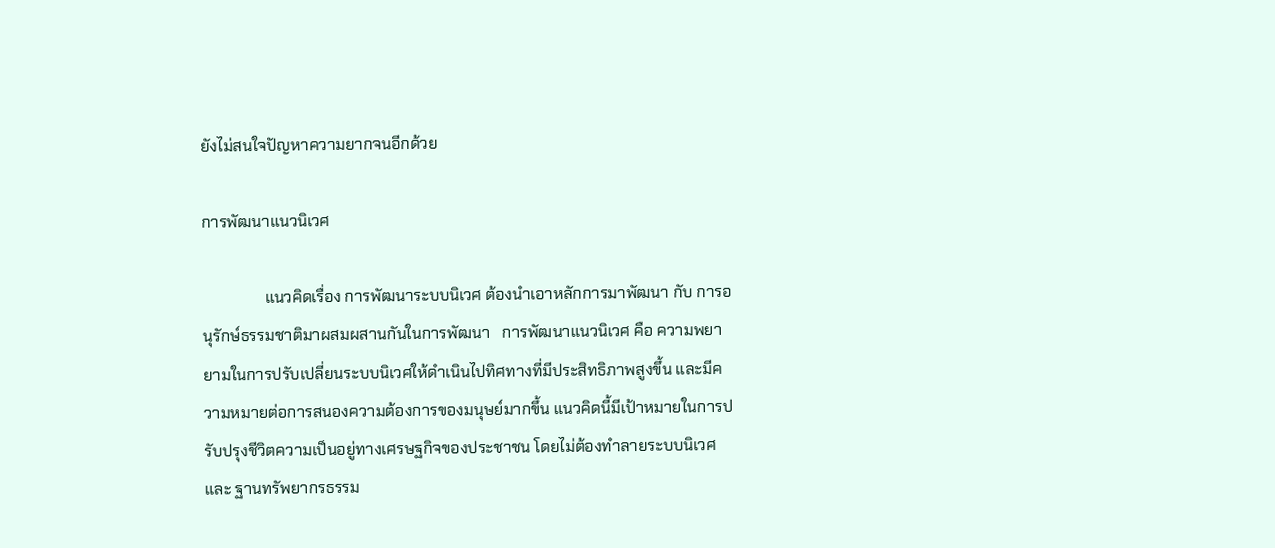ยังไม่สนใจปัญหาความยากจนอีกด้วย

การพัฒนาแนวนิเวศ

                แนวคิดเรื่อง การพัฒนาระบบนิเวศ ต้องนำเอาหลักการมาพัฒนา กับ การอนุรักษ์ธรรมชาติมาผสมผสานกันในการพัฒนา   การพัฒนาแนวนิเวศ คือ ความพยายามในการปรับเปลี่ยนระบบนิเวศให้ดำเนินไปทิศทางที่มีประสิทธิภาพสูงขึ้น และมีความหมายต่อการสนองความต้องการของมนุษย์มากขึ้น แนวคิดนี้มีเป้าหมายในการปรับปรุงชีวิตความเป็นอยู่ทางเศรษฐกิจของประชาชน โดยไม่ต้องทำลายระบบนิเวศ และ ฐานทรัพยากรธรรม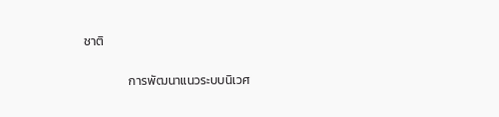ชาติ

                การพัฒนาแนวระบบนิเวศ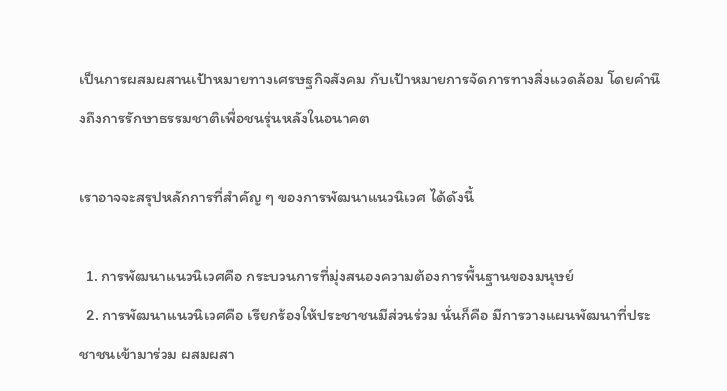เป็นการผสมผสานเป้าหมายทางเศรษฐกิจสังคม กับเป้าหมายการจัดการทางสิ่งแวดล้อม โดยคำนึงถึงการรักษาธรรมชาติเพื่อชนรุ่นหลังในอนาคต

เราอาจจะสรุปหลักการที่สำคัญ ๆ ของการพัฒนาแนวนิเวศ ได้ดังนี้

  1. การพัฒนาแนวนิเวศคือ กระบวนการที่มุ่งสนองความต้องการพื้นฐานของมนุษย์
  2. การพัฒนาแนวนิเวศคือ เรียกร้องให้ประชาชนมีส่วนร่วม นั่นก็คือ มีการวางแผนพัฒนาที่ประชาชนเข้ามาร่วม ผสมผสา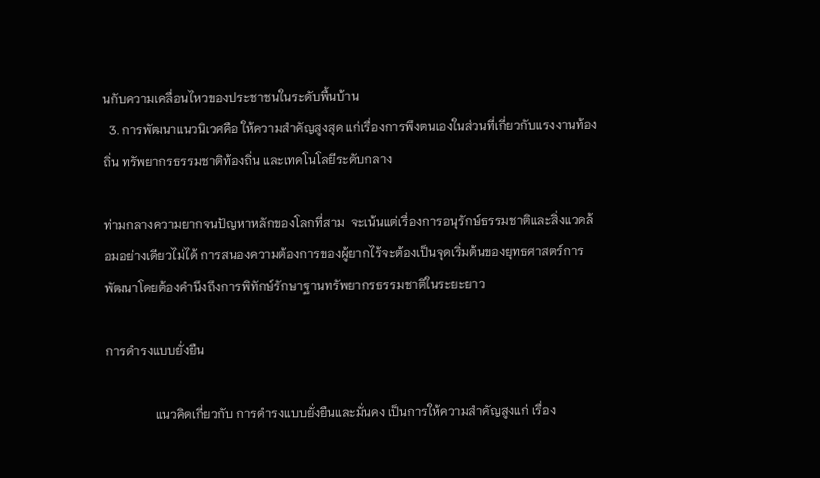นกับความเคลื่อนไหวของประชาชนในระดับพื้นบ้าน
  3. การพัฒนาแนวนิเวศคือ ให้ความสำคัญสูงสุด แก่เรื่องการพึงตนเองในส่วนที่เกี่ยวกับแรงงานท้องถิ่น ทรัพยากรธรรมชาติท้องถิ่น และเทคโนโลยีระดับกลาง

ท่ามกลางความยากจนปัญหาหลักของโลกที่สาม  จะเน้นแต่เรื่องการอนุรักษ์ธรรมชาติและสิ่งแวดล้อมอย่างเดียวไม่ได้ การสนองความต้องการของผู้ยากไร้จะต้องเป็นจุดเริ่มต้นของยุทธศาสตร์การพัฒนาโดยต้องคำนึงถึงการพิทักษ์รักษาฐานทรัพยากรธรรมชาติในระยะยาว

การดำรงแบบยั่งยืน

                แนวคิดเกี่ยวกับ การดำรงแบบยั่งยืนและมั่นคง เป็นการให้ความสำคัญสูงแก่ เรื่อง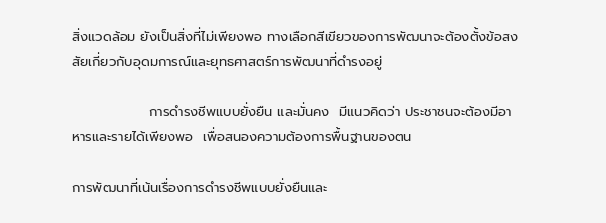สิ่งแวดล้อม ยังเป็นสิ่งที่ไม่เพียงพอ ทางเลือกสีเขียวของการพัฒนาจะต้องตั้งข้อสงสัยเกี่ยวกับอุดมการณ์และยุทธศาสตร์การพัฒนาที่ดำรงอยู่

                การดำรงชีพแบบยั่งยืน และมั่นคง  มีแนวคิดว่า ประชาชนจะต้องมีอาหารและรายได้เพียงพอ  เพื่อสนองความต้องการพื้นฐานของตน

การพัฒนาที่เน้นเรื่องการดำรงชีพแบบยั่งยืนและ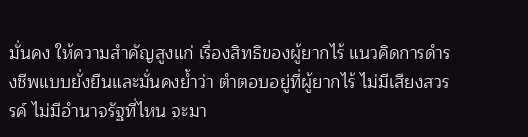มั่นคง ให้ความสำคัญสูงแก่ เรื่องสิทธิของผู้ยากไร้ แนวคิดการดำรงชีพแบบยั่งยืนและมั่นคงย้ำว่า ตำตอบอยู่ที่ผู้ยากไร้ ไม่มีเสียงสวรรค์ ไม่มีอำนาจรัฐที่ไหน จะมา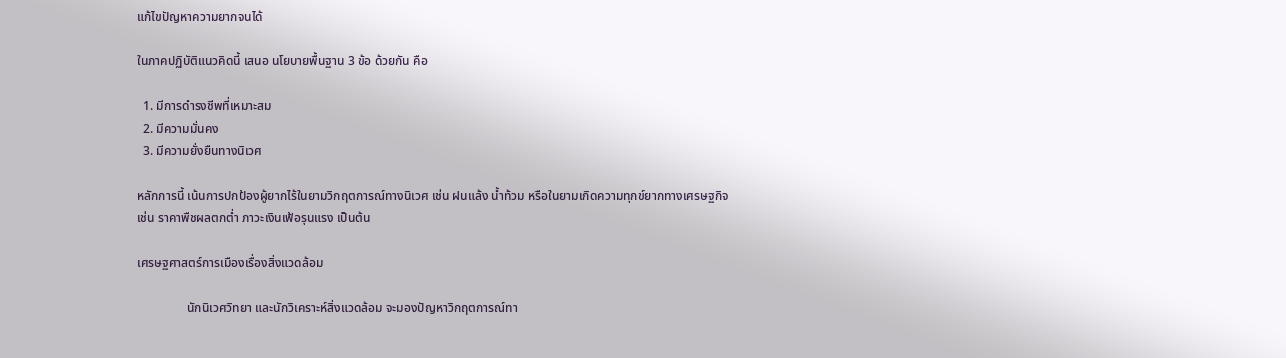แก้ไขปัญหาความยากจนได้

ในภาคปฏิบัติแนวคิดนี้ เสนอ นโยบายพื้นฐาน 3 ข้อ ด้วยกัน คือ

  1. มีการดำรงชีพที่เหมาะสม
  2. มีความมั่นคง
  3. มีความยั่งยืนทางนิเวศ

หลักการนี้ เน้นการปกป้องผู้ยากไร้ในยามวิกฤตการณ์ทางนิเวศ เช่น ฝนแล้ง น้ำท้วม หรือในยามเกิดความทุกข์ยากทางเศรษฐกิจ เช่น ราคาพืชผลตกต่ำ ภาวะเงินเฟ้อรุนแรง เป็นต้น

เศรษฐศาสตร์การเมืองเรื่องสิ่งแวดล้อม

                นักนิเวศวิทยา และนักวิเคราะห์สิ่งแวดล้อม จะมองปัญหาวิกฤตการณ์ทา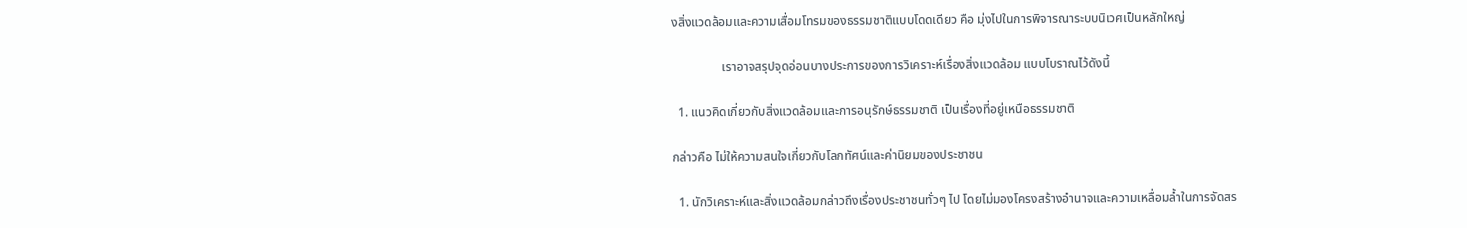งสิ่งแวดล้อมและความเสื่อมโทรมของธรรมชาติแบบโดดเดียว คือ มุ่งไปในการพิจารณาระบบนิเวศเป็นหลักใหญ่

                เราอาจสรุปจุดอ่อนบางประการของการวิเคราะห์เรื่องสิ่งแวดล้อม แบบโบราณไว้ดังนี้

  1. แนวคิดเกี่ยวกับสิ่งแวดล้อมและการอนุรักษ์ธรรมชาติ เป็นเรื่องที่อยู่เหนือธรรมชาติ

กล่าวคือ ไม่ให้ความสนใจเกี่ยวกับโลกทัศน์และค่านิยมของประชาชน

  1. นักวิเคราะห์และสิ่งแวดล้อมกล่าวถึงเรื่องประชาชนทั่วๆ ไป โดยไม่มองโครงสร้างอำนาจและความเหลื่อมล้ำในการจัดสร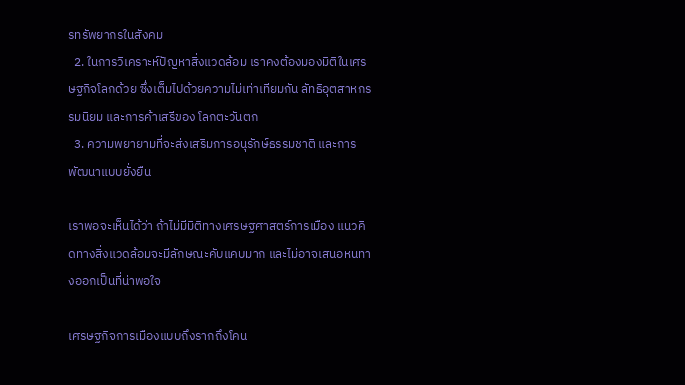รทรัพยากรในสังคม
  2. ในการวิเคราะห์ปัญหาสิ่งแวดล้อม เราคงต้องมองมิติในเศรษฐกิจโลกด้วย ซึ่งเต็มไปด้วยความไม่เท่าเทียมกัน ลัทธิอุตสาหกรรมนิยม และการค้าเสรีของ โลกตะวันตก
  3. ความพยายามที่จะส่งเสริมการอนุรักษ์ธรรมชาติ และการพัฒนาแบบยั่งยืน

เราพอจะเห็นได้ว่า ถ้าไม่มีมิติทางเศรษฐศาสตร์การเมือง แนวคิดทางสิ่งแวดล้อมจะมีลักษณะคับแคบมาก และไม่อาจเสนอหนทางออกเป็นที่น่าพอใจ

เศรษฐกิจการเมืองแบบถึงรากถึงโคน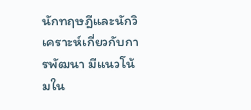นักทฤษฎีและนักวิเคราะห์เกี่ยวกับการพัฒนา มีแนวโน้มใน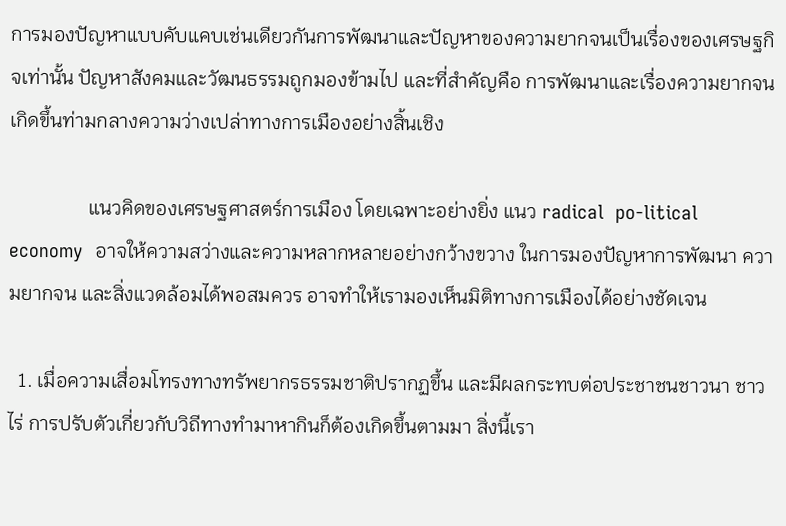การมองปัญหาแบบคับแคบเช่นเดียวกันการพัฒนาและปัญหาของความยากจนเป็นเรื่องของเศรษฐกิจเท่านั้น ปัญหาสังคมและวัฒนธรรมถูกมองข้ามไป และที่สำคัญคือ การพัฒนาและเรื่องความยากจนเกิดขึ้นท่ามกลางความว่างเปล่าทางการเมืองอย่างสิ้นเชิง

                แนวคิดของเศรษฐศาสตร์การเมือง โดยเฉพาะอย่างยิ่ง แนว radical  po-litical  economy  อาจให้ความสว่างและความหลากหลายอย่างกว้างขวาง ในการมองปัญหาการพัฒนา ความยากจน และสิ่งแวดล้อมได้พอสมควร อาจทำให้เรามองเห็นมิติทางการเมืองได้อย่างชัดเจน

  1. เมื่อความเสื่อมโทรงทางทรัพยากรธรรมชาติปรากฏขึ้น และมีผลกระทบต่อประชาชนชาวนา ชาวไร่ การปรับตัวเกี่ยวกับวิถีทางทำมาหากินก็ต้องเกิดขึ้นตามมา สิ่งนี้เรา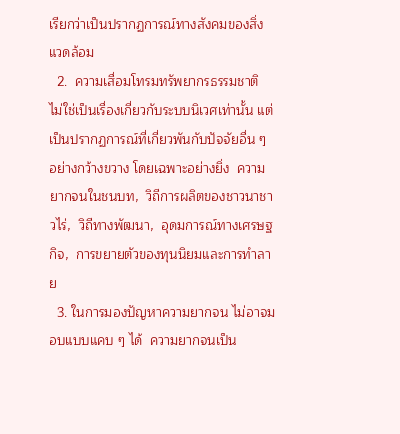เรียกว่าเป็นปรากฏการณ์ทางสังคมของสิ่งแวดล้อม
  2.  ความเสื่อมโทรมทรัพยากรธรรมชาติ ไม่ใช่เป็นเรื่องเกี่ยวกับระบบนิเวศเท่านั้น แต่เป็นปรากฏการณ์ที่เกี่ยวพันกับปัจจัยอื่น ๆ อย่างกว้างขวาง โดยเฉพาะอย่างยิ่ง  ความยากจนในชนบท,  วิถีการผลิตของชาวนาชาวไร่,  วิถีทางพัฒนา,  อุดมการณ์ทางเศรษฐกิจ,  การขยายตัวของทุนนิยมและการทำลาย
  3. ในการมองปัญหาความยากจน ไม่อาจมอบแบบแคบ ๆ ได้  ความยากจนเป็น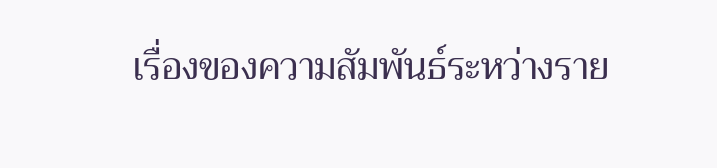เรื่องของความสัมพันธ์ระหว่างราย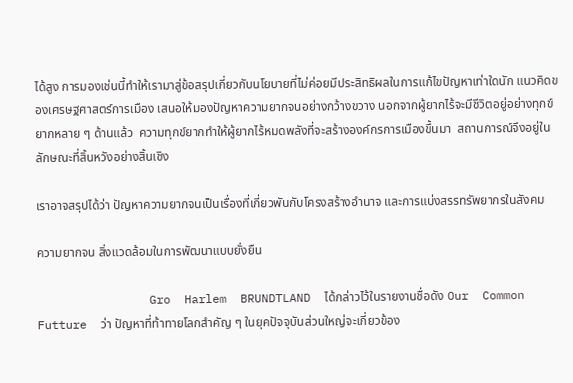ได้สูง การมองเช่นนี้ทำให้เรามาสู่ข้อสรุปเกี่ยวกับนโยบายที่ไม่ค่อยมีประสิทธิผลในการแก้ไขปัญหาเท่าใดนัก แนวคิดของเศรษฐศาสตร์การเมือง เสนอให้มองปัญหาความยากจนอย่างกว้างขวาง นอกจากผู้ยากไร้จะมีชีวิตอยู่อย่างทุกข์ยากหลาย ๆ ด้านแล้ว  ความทุกข์ยากทำให้ผู้ยากไร้หมดพลังที่จะสร้างองค์กรการเมืองขึ้นมา  สถานการณ์จึงอยู่ในลักษณะที่สิ้นหวังอย่างสิ้นเชิง

เราอาจสรุปได้ว่า ปัญหาความยากจนเป็นเรื่องที่เกี่ยวพันกับโครงสร้างอำนาจ และการแบ่งสรรทรัพยากรในสังคม

ความยากจน สิ่งแวดล้อมในการพัฒนาแบบยั่งยืน

                Gro  Harlem  BRUNDTLAND  ได้กล่าวไว้ในรายงานชื่อดัง Our  Common Futture  ว่า ปัญหาที่ท้าทายโลกสำคัญ ๆ ในยุคปัจจุบันส่วนใหญ่จะเกี่ยวข้อง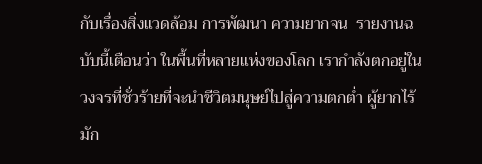กับเรื่องสิ่งแวดล้อม การพัฒนา ความยากจน  รายงานฉบับนี้เตือนว่า ในพื้นที่หลายแห่งของโลก เรากำลังตกอยู่ในวงจรที่ชั่วร้ายที่จะนำชีวิตมนุษย์ไปสู่ความตกต่ำ ผู้ยากไร้มัก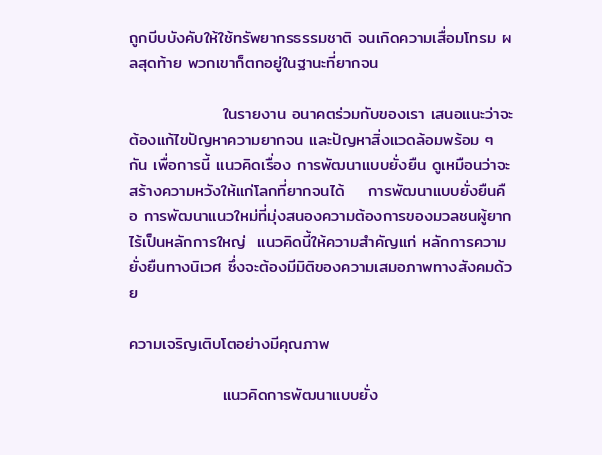ถูกบีบบังคับให้ใช้ทรัพยากรธรรมชาติ จนเกิดความเสื่อมโทรม ผลสุดท้าย พวกเขาก็ตกอยู่ในฐานะที่ยากจน

                ในรายงาน อนาคตร่วมกับของเรา เสนอแนะว่าจะต้องแก้ไขปัญหาความยากจน และปัญหาสิ่งแวดล้อมพร้อม ๆ กัน เพื่อการนี้ แนวคิดเรื่อง การพัฒนาแบบยั่งยืน ดูเหมือนว่าจะสร้างความหวังให้แก่โลกที่ยากจนได้    การพัฒนาแบบยั่งยืนคือ การพัฒนาแนวใหม่ที่มุ่งสนองความต้องการของมวลชนผู้ยากไร้เป็นหลักการใหญ่  แนวคิดนี้ให้ความสำคัญแก่ หลักการความยั่งยืนทางนิเวศ ซึ่งจะต้องมีมิติของความเสมอภาพทางสังคมด้วย

ความเจริญเติบโตอย่างมีคุณภาพ

                แนวคิดการพัฒนาแบบยั่ง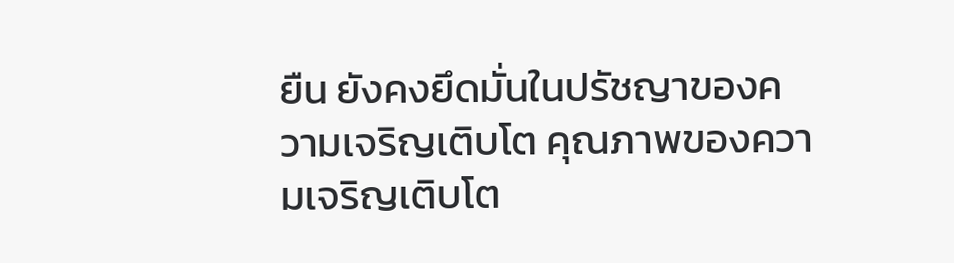ยืน ยังคงยึดมั่นในปรัชญาของความเจริญเติบโต คุณภาพของความเจริญเติบโต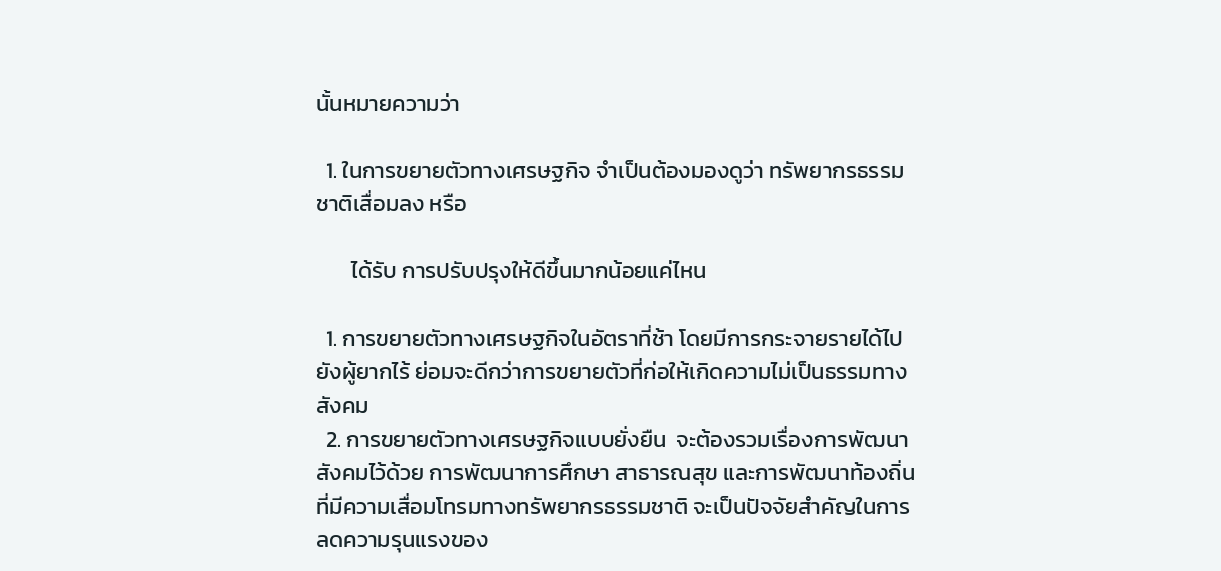นั้นหมายความว่า

  1. ในการขยายตัวทางเศรษฐกิจ จำเป็นต้องมองดูว่า ทรัพยากรธรรมชาติเสื่อมลง หรือ

       ได้รับ การปรับปรุงให้ดีขึ้นมากน้อยแค่ไหน

  1. การขยายตัวทางเศรษฐกิจในอัตราที่ช้า โดยมีการกระจายรายได้ไปยังผู้ยากไร้ ย่อมจะดีกว่าการขยายตัวที่ก่อให้เกิดความไม่เป็นธรรมทางสังคม
  2. การขยายตัวทางเศรษฐกิจแบบยั่งยืน  จะต้องรวมเรื่องการพัฒนาสังคมไว้ด้วย การพัฒนาการศึกษา สาธารณสุข และการพัฒนาท้องถิ่น ที่มีความเสื่อมโทรมทางทรัพยากรธรรมชาติ จะเป็นปัจจัยสำคัญในการลดความรุนแรงของ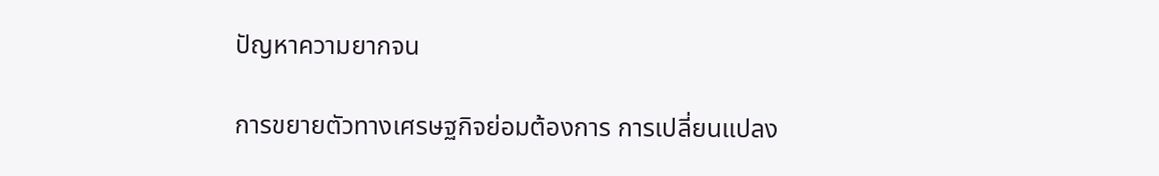ปัญหาความยากจน

การขยายตัวทางเศรษฐกิจย่อมต้องการ การเปลี่ยนแปลง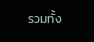รวมทั้ง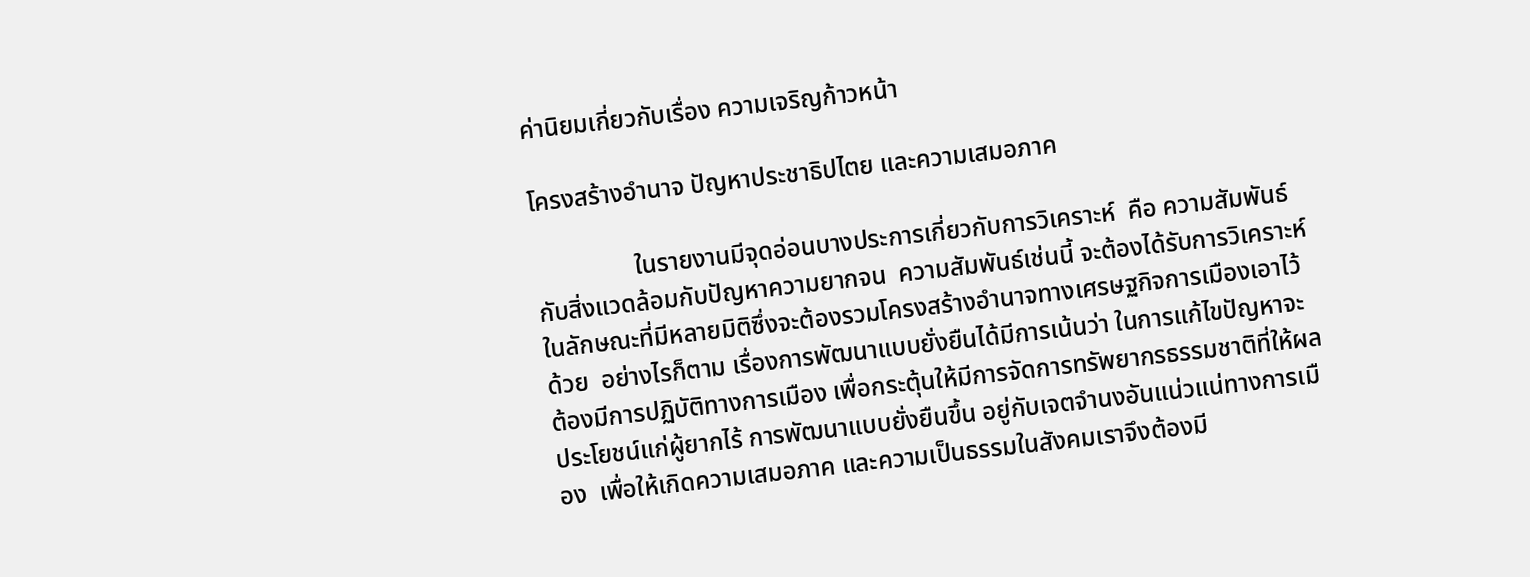ค่านิยมเกี่ยวกับเรื่อง ความเจริญก้าวหน้า

โครงสร้างอำนาจ ปัญหาประชาธิปไตย และความเสมอภาค

                ในรายงานมีจุดอ่อนบางประการเกี่ยวกับการวิเคราะห์  คือ ความสัมพันธ์กับสิ่งแวดล้อมกับปัญหาความยากจน  ความสัมพันธ์เช่นนี้ จะต้องได้รับการวิเคราะห์ในลักษณะที่มีหลายมิติซึ่งจะต้องรวมโครงสร้างอำนาจทางเศรษฐกิจการเมืองเอาไว้ด้วย  อย่างไรก็ตาม เรื่องการพัฒนาแบบยั่งยืนได้มีการเน้นว่า ในการแก้ไขปัญหาจะต้องมีการปฏิบัติทางการเมือง เพื่อกระตุ้นให้มีการจัดการทรัพยากรธรรมชาติที่ให้ผลประโยชน์แก่ผู้ยากไร้ การพัฒนาแบบยั่งยืนขึ้น อยู่กับเจตจำนงอันแน่วแน่ทางการเมือง  เพื่อให้เกิดความเสมอภาค และความเป็นธรรมในสังคมเราจึงต้องมี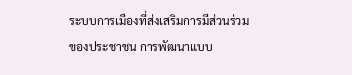ระบบการเมืองที่ส่งเสริมการมีส่วนร่วมของประชาชน การพัฒนาแบบ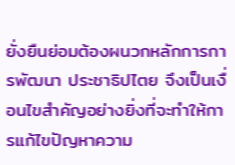ยั่งยืนย่อมต้องผนวกหลักการการพัฒนา ประชาธิปไตย จึงเป็นเงื่อนไขสำคัญอย่างยิ่งที่จะทำให้การแก้ไขปัญหาความ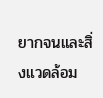ยากจนและสิ่งแวดล้อม